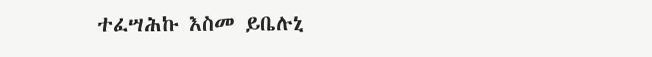ተፈሣሕኩ እስመ ይቤሉኒ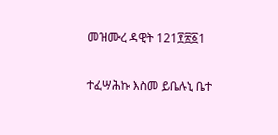መዝሙረ ዳዊት 121፻፳፩1

ተፈሣሕኩ እስመ ይቤሉኒ ቤተ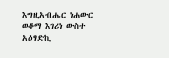እግዚአብሔር ነሐውር ወቆማ እገሪነ ውስተ አዕፃድኪ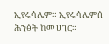ኢየሩሳሌም። ኢየሩሳሌምሰ ሕንፅት ከመ ሀገር።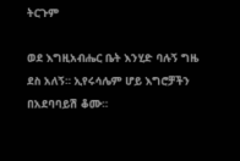ትርጉም

ወደ እግዚአብሔር ቤት እንሂድ ባሉኝ ግዜ ደስ አለኝ። ኢየሩሳሌም ሆይ እግሮቻችን በአደባባይሽ ቆሙ።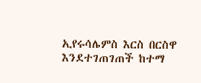ኢየሩሳሌምስ እርስ በርስዋ እንደተገጠገጠች ከተማ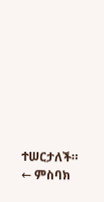ተሠርታለች።
← ምስባክ